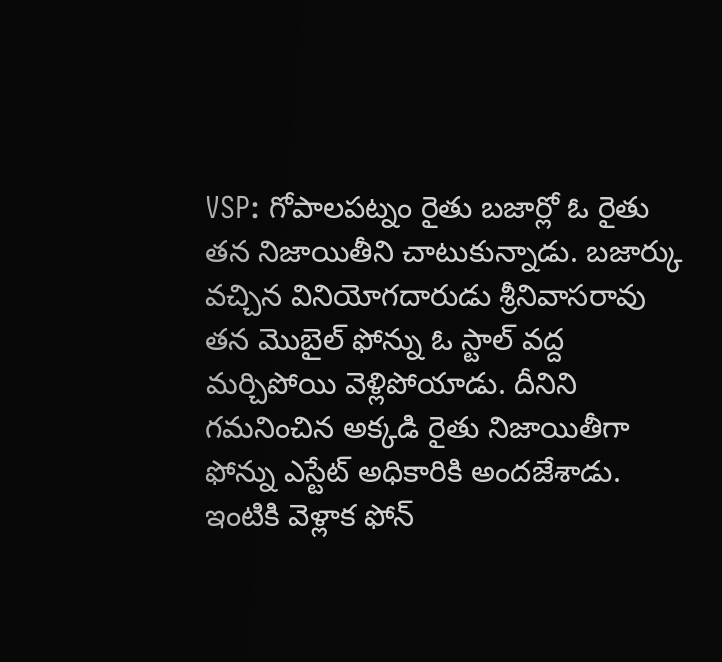VSP: గోపాలపట్నం రైతు బజార్లో ఓ రైతు తన నిజాయితీని చాటుకున్నాడు. బజార్కు వచ్చిన వినియోగదారుడు శ్రీనివాసరావు తన మొబైల్ ఫోన్ను ఓ స్టాల్ వద్ద మర్చిపోయి వెళ్లిపోయాడు. దీనిని గమనించిన అక్కడి రైతు నిజాయితీగా ఫోన్ను ఎస్టేట్ అధికారికి అందజేశాడు. ఇంటికి వెళ్లాక ఫోన్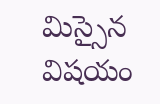మిస్సైన విషయం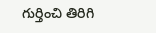గుర్తించి తిరిగి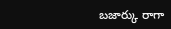బజార్కు రాగా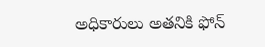అధికారులు అతనికి ఫోన్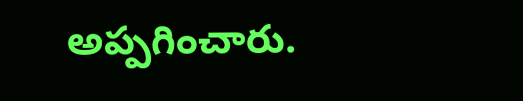అప్పగించారు.